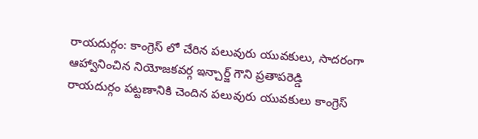రాయదుర్గం: కాంగ్రెస్ లో చేరిన పలువురు యువకులు, సాదరంగా ఆహ్వానించిన నియోజకవర్గ ఇన్చార్జ్ గౌని ప్రతాపరెడ్డి
రాయదుర్గం పట్టణానికి చెందిన పలువురు యువకులు కాంగ్రెస్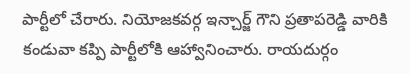పార్టీలో చేరారు. నియోజకవర్గ ఇన్చార్జ్ గౌని ప్రతాపరెడ్డి వారికి కండువా కప్పి పార్టీలోకి ఆహ్వానించారు. రాయదుర్గం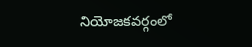నియోజకవర్గంలో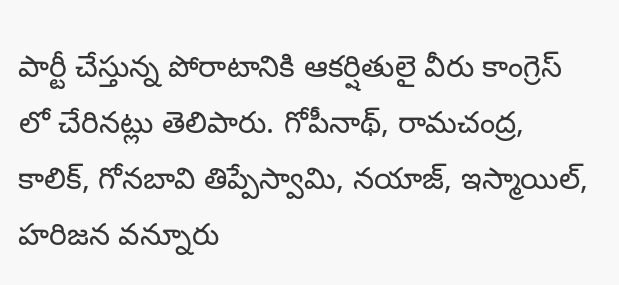పార్టీ చేస్తున్న పోరాటానికి ఆకర్షితులై వీరు కాంగ్రెస్ లో చేరినట్లు తెలిపారు. గోపీనాథ్, రామచంద్ర, కాలిక్, గోనబావి తిప్పేస్వామి, నయాజ్, ఇస్మాయిల్, హరిజన వన్నూరు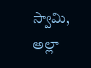స్వామి, అల్లా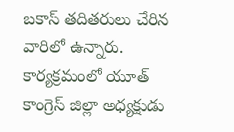బకాస్ తదితరులు చేరిన వారిలో ఉన్నారు. కార్యక్రమంలో యూత్ కాంగ్రెస్ జిల్లా అధ్యక్షుడు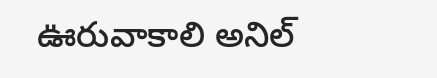ఊరువాకాలి అనిల్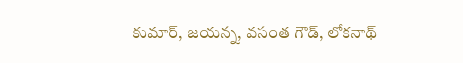కుమార్, జయన్న, వసంత గౌడ్, లోకనాథ్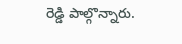రెడ్డి పాల్గొన్నారు.